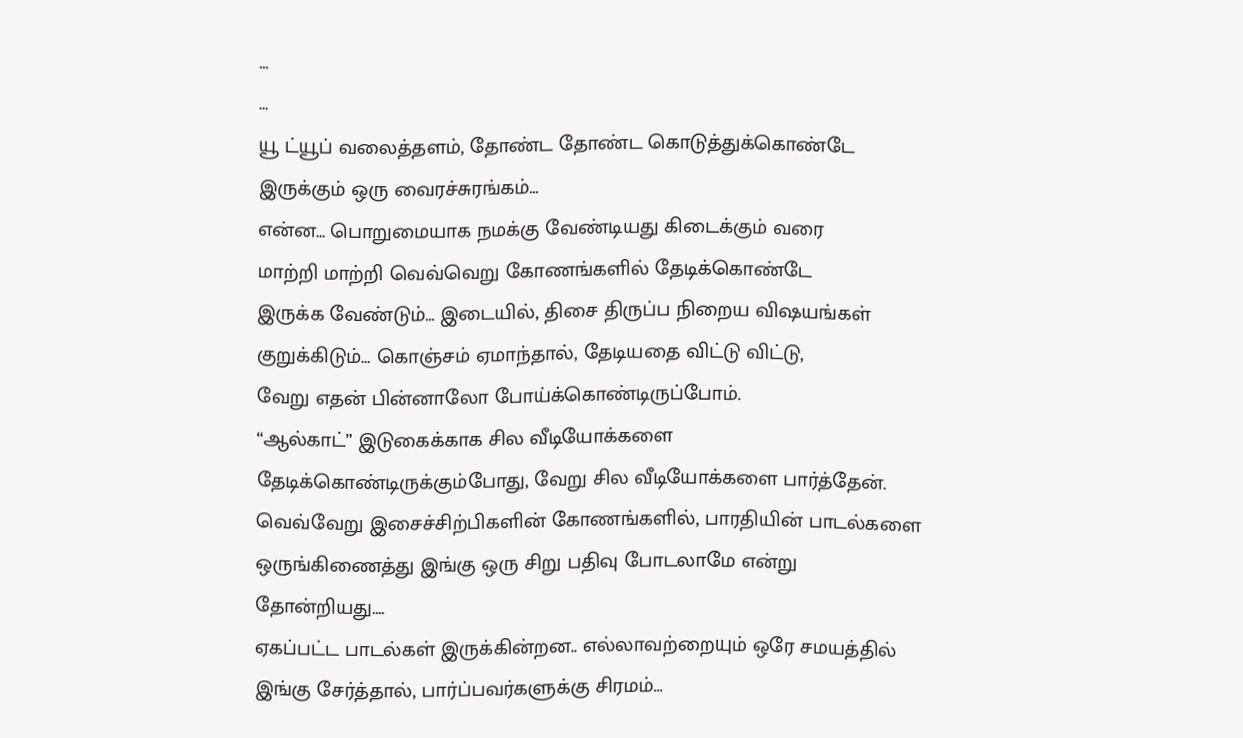…
…
யூ ட்யூப் வலைத்தளம், தோண்ட தோண்ட கொடுத்துக்கொண்டே
இருக்கும் ஒரு வைரச்சுரங்கம்…
என்ன… பொறுமையாக நமக்கு வேண்டியது கிடைக்கும் வரை
மாற்றி மாற்றி வெவ்வெறு கோணங்களில் தேடிக்கொண்டே
இருக்க வேண்டும்… இடையில், திசை திருப்ப நிறைய விஷயங்கள்
குறுக்கிடும்… கொஞ்சம் ஏமாந்தால், தேடியதை விட்டு விட்டு,
வேறு எதன் பின்னாலோ போய்க்கொண்டிருப்போம்.
“ஆல்காட்” இடுகைக்காக சில வீடியோக்களை
தேடிக்கொண்டிருக்கும்போது, வேறு சில வீடியோக்களை பார்த்தேன்.
வெவ்வேறு இசைச்சிற்பிகளின் கோணங்களில், பாரதியின் பாடல்களை
ஒருங்கிணைத்து இங்கு ஒரு சிறு பதிவு போடலாமே என்று
தோன்றியது….
ஏகப்பட்ட பாடல்கள் இருக்கின்றன.. எல்லாவற்றையும் ஒரே சமயத்தில்
இங்கு சேர்த்தால், பார்ப்பவர்களுக்கு சிரமம்…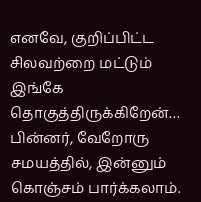எனவே, குறிப்பிட்ட சிலவற்றை மட்டும் இங்கே தொகுத்திருக்கிறேன்…
பின்னர், வேறோரு சமயத்தில், இன்னும் கொஞ்சம் பார்க்கலாம்.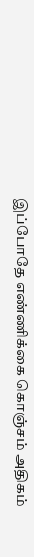இப்போதே எண்ணிக்கை கொஞ்சம் அதிகம்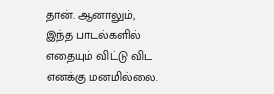தான். ஆனாலும்,
இந்த பாடல்களில் எதையும் விட்டு விட எனக்கு மனமில்லை.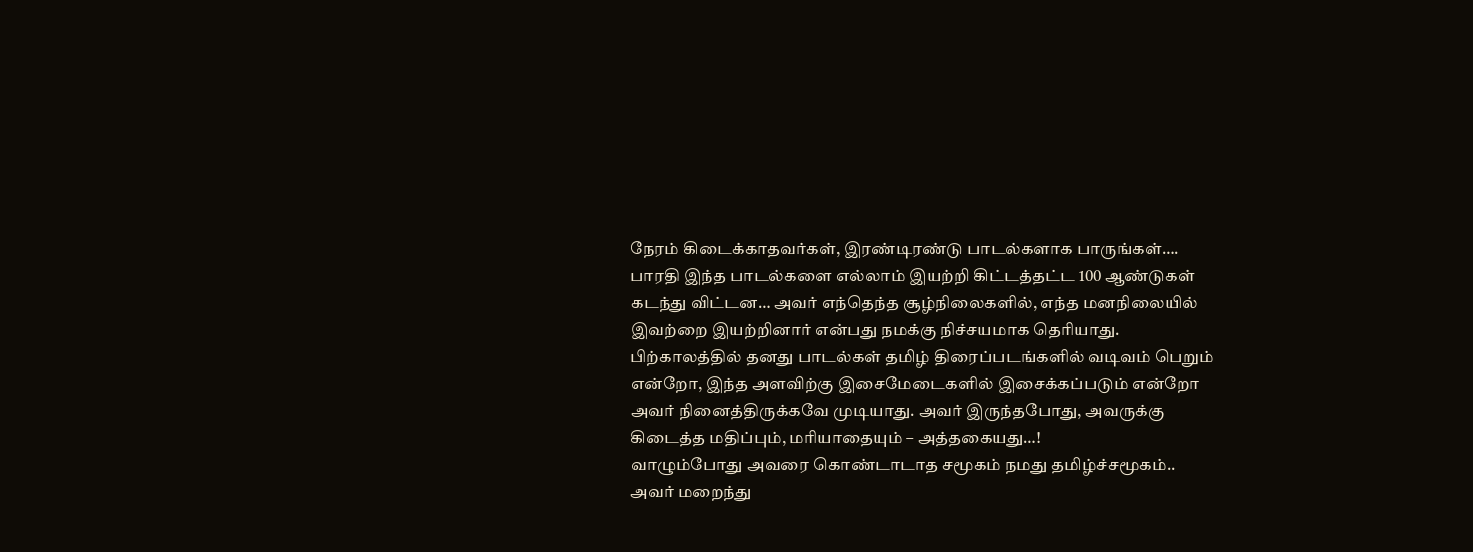நேரம் கிடைக்காதவர்கள், இரண்டிரண்டு பாடல்களாக பாருங்கள்….
பாரதி இந்த பாடல்களை எல்லாம் இயற்றி கிட்டத்தட்ட 100 ஆண்டுகள்
கடந்து விட்டன… அவர் எந்தெந்த சூழ்நிலைகளில், எந்த மனநிலையில்
இவற்றை இயற்றினார் என்பது நமக்கு நிச்சயமாக தெரியாது.
பிற்காலத்தில் தனது பாடல்கள் தமிழ் திரைப்படங்களில் வடிவம் பெறும்
என்றோ, இந்த அளவிற்கு இசைமேடைகளில் இசைக்கப்படும் என்றோ
அவர் நினைத்திருக்கவே முடியாது. அவர் இருந்தபோது, அவருக்கு
கிடைத்த மதிப்பும், மரியாதையும் – அத்தகையது…!
வாழும்போது அவரை கொண்டாடாத சமூகம் நமது தமிழ்ச்சமூகம்..
அவர் மறைந்து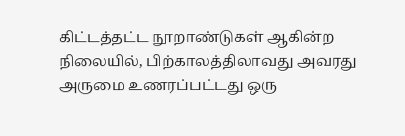கிட்டத்தட்ட நூறாண்டுகள் ஆகின்ற நிலையில், பிற்காலத்திலாவது அவரது அருமை உணரப்பட்டது ஒரு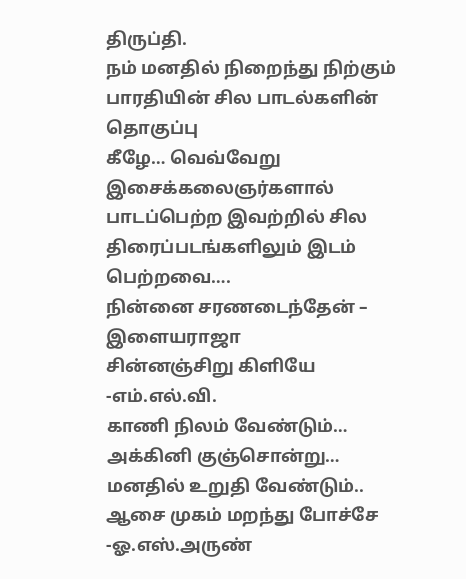திருப்தி.
நம் மனதில் நிறைந்து நிற்கும் பாரதியின் சில பாடல்களின் தொகுப்பு
கீழே… வெவ்வேறு இசைக்கலைஞர்களால் பாடப்பெற்ற இவற்றில் சில
திரைப்படங்களிலும் இடம் பெற்றவை….
நின்னை சரணடைந்தேன் –
இளையராஜா
சின்னஞ்சிறு கிளியே -எம்.எல்.வி.
காணி நிலம் வேண்டும்…
அக்கினி குஞ்சொன்று…
மனதில் உறுதி வேண்டும்..
ஆசை முகம் மறந்து போச்சே -ஓ.எஸ்.அருண்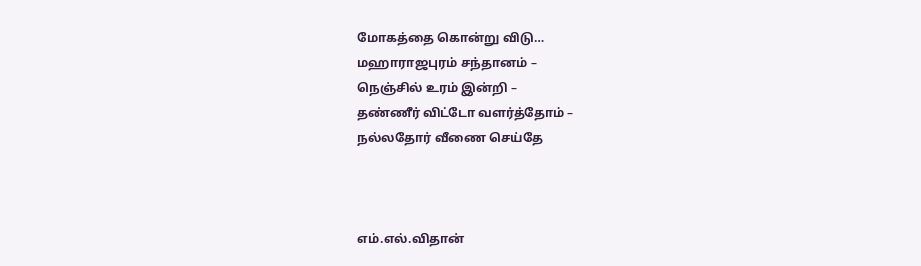மோகத்தை கொன்று விடு…
மஹாராஜபுரம் சந்தானம் –
நெஞ்சில் உரம் இன்றி –
தண்ணீர் விட்டோ வளர்த்தோம் –
நல்லதோர் வீணை செய்தே



எம்.எல்.விதான்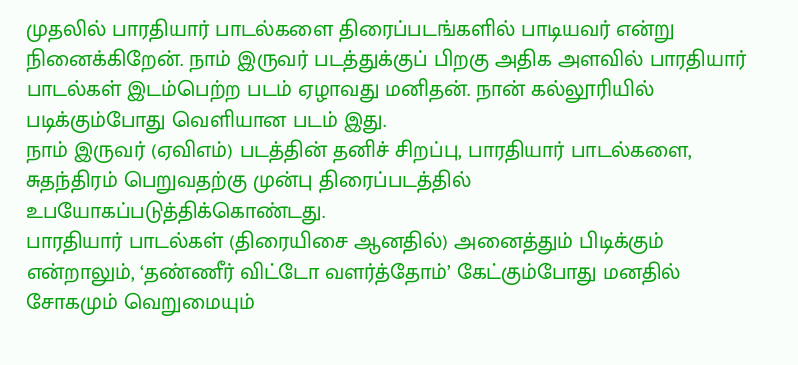முதலில் பாரதியார் பாடல்களை திரைப்படங்களில் பாடியவர் என்று நினைக்கிறேன். நாம் இருவர் படத்துக்குப் பிறகு அதிக அளவில் பாரதியார் பாடல்கள் இடம்பெற்ற படம் ஏழாவது மனிதன். நான் கல்லூரியில் படிக்கும்போது வெளியான படம் இது.
நாம் இருவர் (ஏவிஎம்) படத்தின் தனிச் சிறப்பு, பாரதியார் பாடல்களை, சுதந்திரம் பெறுவதற்கு முன்பு திரைப்படத்தில் உபயோகப்படுத்திக்கொண்டது.
பாரதியார் பாடல்கள் (திரையிசை ஆனதில்) அனைத்தும் பிடிக்கும் என்றாலும், ‘தண்ணீர் விட்டோ வளர்த்தோம்’ கேட்கும்போது மனதில் சோகமும் வெறுமையும்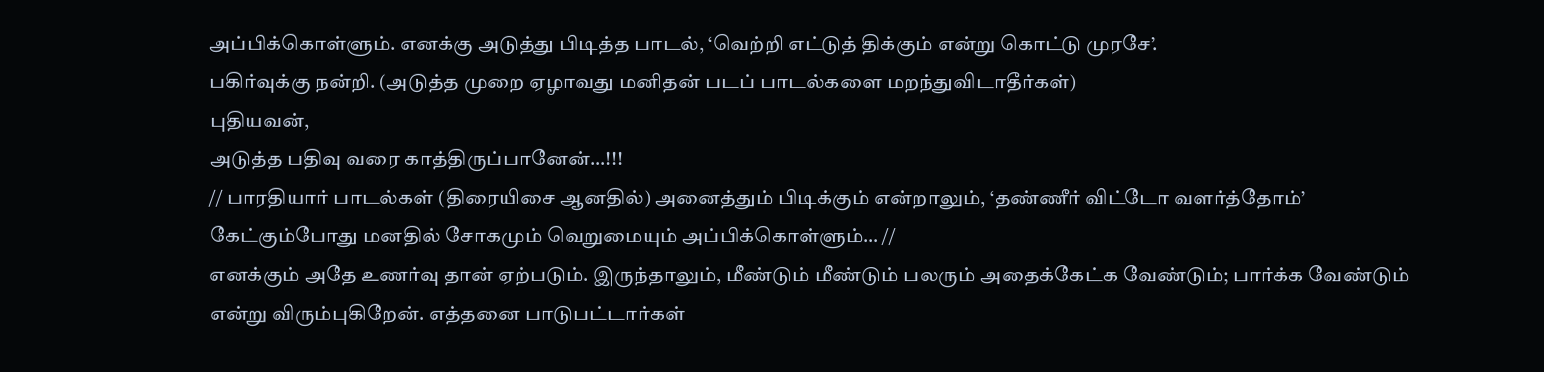அப்பிக்கொள்ளும். எனக்கு அடுத்து பிடித்த பாடல், ‘வெற்றி எட்டுத் திக்கும் என்று கொட்டு முரசே’.
பகிர்வுக்கு நன்றி. (அடுத்த முறை ஏழாவது மனிதன் படப் பாடல்களை மறந்துவிடாதீர்கள்)
புதியவன்,
அடுத்த பதிவு வரை காத்திருப்பானேன்…!!!
// பாரதியார் பாடல்கள் (திரையிசை ஆனதில்) அனைத்தும் பிடிக்கும் என்றாலும், ‘தண்ணீர் விட்டோ வளர்த்தோம்’ கேட்கும்போது மனதில் சோகமும் வெறுமையும் அப்பிக்கொள்ளும்… //
எனக்கும் அதே உணர்வு தான் ஏற்படும். இருந்தாலும், மீண்டும் மீண்டும் பலரும் அதைக்கேட்க வேண்டும்; பார்க்க வேண்டும் என்று விரும்புகிறேன். எத்தனை பாடுபட்டார்கள்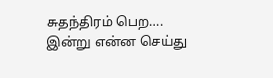சுதந்திரம் பெற….
இன்று என்ன செய்து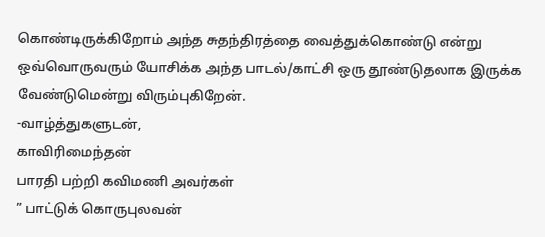கொண்டிருக்கிறோம் அந்த சுதந்திரத்தை வைத்துக்கொண்டு என்று ஒவ்வொருவரும் யோசிக்க அந்த பாடல்/காட்சி ஒரு தூண்டுதலாக இருக்க வேண்டுமென்று விரும்புகிறேன்.
-வாழ்த்துகளுடன்,
காவிரிமைந்தன்
பாரதி பற்றி கவிமணி அவர்கள்
” பாட்டுக் கொருபுலவன்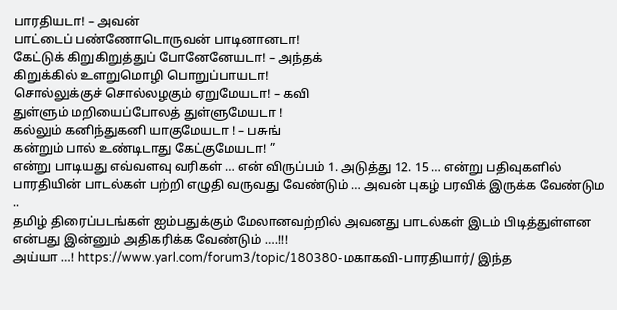பாரதியடா! – அவன்
பாட்டைப் பண்ணோடொருவன் பாடினானடா!
கேட்டுக் கிறுகிறுத்துப் போனேனேயடா! – அந்தக்
கிறுக்கில் உளறுமொழி பொறுப்பாயடா!
சொல்லுக்குச் சொல்லழகும் ஏறுமேயடா! – கவி
துள்ளும் மறியைப்போலத் துள்ளுமேயடா !
கல்லும் கனிந்துகனி யாகுமேயடா ! – பசுங்
கன்றும் பால் உண்டிடாது கேட்குமேயடா! ”
என்று பாடியது எவ்வளவு வரிகள் … என் விருப்பம் 1. அடுத்து 12. 15 … என்று பதிவுகளில் பாரதியின் பாடல்கள் பற்றி எழுதி வருவது வேண்டும் … அவன் புகழ் பரவிக் இருக்க வேண்டும ..
தமிழ் திரைப்படங்கள் ஐம்பதுக்கும் மேலானவற்றில் அவனது பாடல்கள் இடம் பிடித்துள்ளன என்பது இன்னும் அதிகரிக்க வேண்டும் ….!!!
அய்யா …! https://www.yarl.com/forum3/topic/180380-மகாகவி-பாரதியார்/ இந்த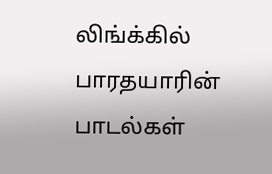லிங்க்கில் பாரதயாரின் பாடல்கள்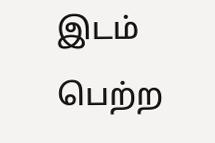இடம் பெற்ற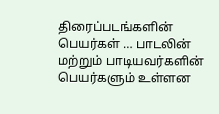திரைப்படங்களின் பெயர்கள் … பாடலின் மற்றும் பாடியவர்களின் பெயர்களும் உள்ளன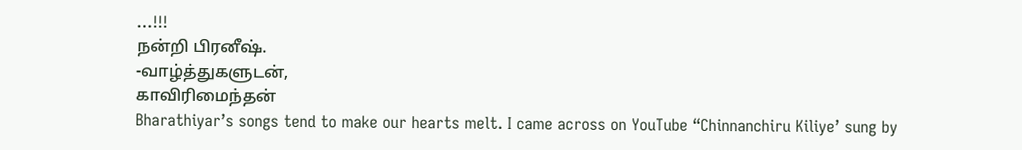…!!!
நன்றி பிரனீஷ்.
-வாழ்த்துகளுடன்,
காவிரிமைந்தன்
Bharathiyar’s songs tend to make our hearts melt. I came across on YouTube “Chinnanchiru Kiliye’ sung by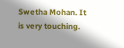Swetha Mohan. It is very touching.